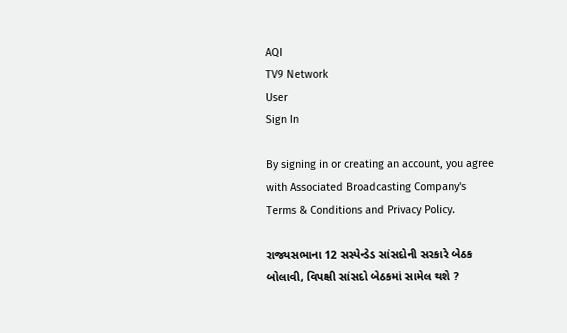AQI
TV9 Network
User
Sign In

By signing in or creating an account, you agree with Associated Broadcasting Company's Terms & Conditions and Privacy Policy.

રાજ્યસભાના 12 સસ્પેન્ડેડ સાંસદોની સરકારે બેઠક બોલાવી, વિપક્ષી સાંસદો બેઠકમાં સામેલ થશે ?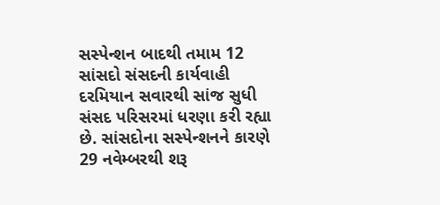સસ્પેન્શન બાદથી તમામ 12 સાંસદો સંસદની કાર્યવાહી દરમિયાન સવારથી સાંજ સુધી સંસદ પરિસરમાં ધરણા કરી રહ્યા છે. સાંસદોના સસ્પેન્શનને કારણે 29 નવેમ્બરથી શરૂ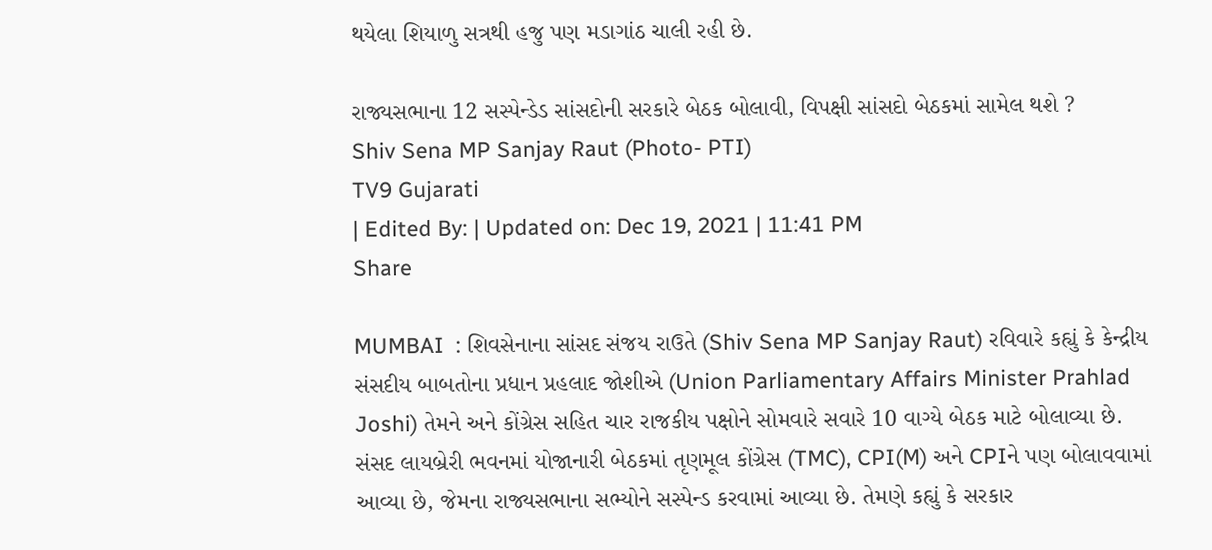થયેલા શિયાળુ સત્રથી હજુ પણ મડાગાંઠ ચાલી રહી છે.

રાજ્યસભાના 12 સસ્પેન્ડેડ સાંસદોની સરકારે બેઠક બોલાવી, વિપક્ષી સાંસદો બેઠકમાં સામેલ થશે ?
Shiv Sena MP Sanjay Raut (Photo- PTI)
TV9 Gujarati
| Edited By: | Updated on: Dec 19, 2021 | 11:41 PM
Share

MUMBAI  : શિવસેનાના સાંસદ સંજય રાઉતે (Shiv Sena MP Sanjay Raut) રવિવારે કહ્યું કે કેન્દ્રીય સંસદીય બાબતોના પ્રધાન પ્રહલાદ જોશીએ (Union Parliamentary Affairs Minister Prahlad Joshi) તેમને અને કોંગ્રેસ સહિત ચાર રાજકીય પક્ષોને સોમવારે સવારે 10 વાગ્યે બેઠક માટે બોલાવ્યા છે. સંસદ લાયબ્રેરી ભવનમાં યોજાનારી બેઠકમાં તૃણમૂલ કોંગ્રેસ (TMC), CPI(M) અને CPIને પણ બોલાવવામાં આવ્યા છે, જેમના રાજ્યસભાના સભ્યોને સસ્પેન્ડ કરવામાં આવ્યા છે. તેમણે કહ્યું કે સરકાર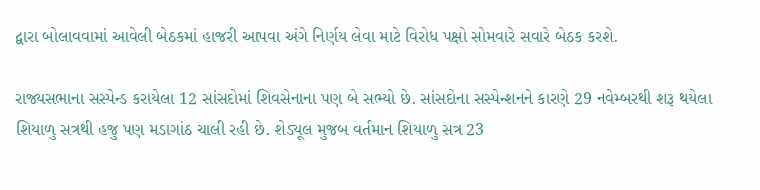દ્વારા બોલાવવામાં આવેલી બેઠકમાં હાજરી આપવા અંગે નિર્ણય લેવા માટે વિરોધ પક્ષો સોમવારે સવારે બેઠક કરશે.

રાજ્યસભાના સસ્પેન્ડ કરાયેલા 12 સાંસદોમાં શિવસેનાના પણ બે સભ્યો છે. સાંસદોના સસ્પેન્શનને કારણે 29 નવેમ્બરથી શરૂ થયેલા શિયાળુ સત્રથી હજુ પણ મડાગાંઠ ચાલી રહી છે. શેડ્યૂલ મુજબ વર્તમાન શિયાળુ સત્ર 23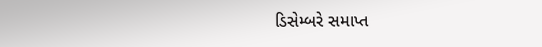ડિસેમ્બરે સમાપ્ત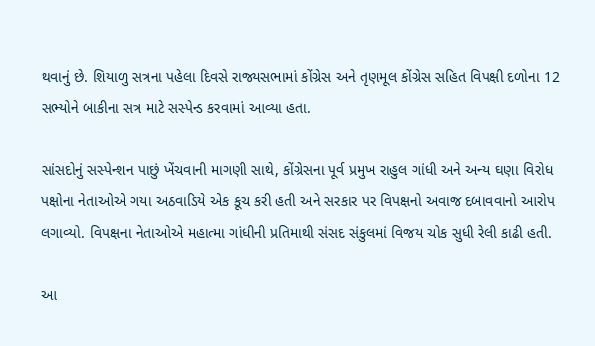થવાનું છે. શિયાળુ સત્રના પહેલા દિવસે રાજ્યસભામાં કોંગ્રેસ અને તૃણમૂલ કોંગ્રેસ સહિત વિપક્ષી દળોના 12 સભ્યોને બાકીના સત્ર માટે સસ્પેન્ડ કરવામાં આવ્યા હતા.

સાંસદોનું સસ્પેન્શન પાછું ખેંચવાની માગણી સાથે, કોંગ્રેસના પૂર્વ પ્રમુખ રાહુલ ગાંધી અને અન્ય ઘણા વિરોધ પક્ષોના નેતાઓએ ગયા અઠવાડિયે એક કૂચ કરી હતી અને સરકાર પર વિપક્ષનો અવાજ દબાવવાનો આરોપ લગાવ્યો. વિપક્ષના નેતાઓએ મહાત્મા ગાંધીની પ્રતિમાથી સંસદ સંકુલમાં વિજય ચોક સુધી રેલી કાઢી હતી.

આ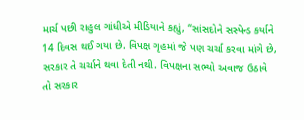માર્ચ પછી રાહુલ ગાંધીએ મીડિયાને કહ્યું, “સાંસદોને સસ્પેન્ડ કર્યાને 14 દિવસ થઈ ગયા છે. વિપક્ષ ગૃહમાં જે પણ ચર્ચા કરવા માંગે છે, સરકાર તે ચર્ચાને થવા દેતી નથી. વિપક્ષના સભ્યો અવાજ ઉઠાવે તો સરકાર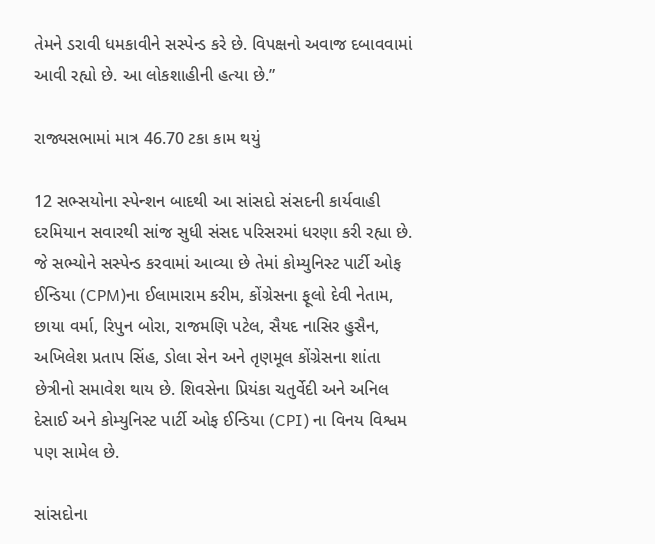તેમને ડરાવી ધમકાવીને સસ્પેન્ડ કરે છે. વિપક્ષનો અવાજ દબાવવામાં આવી રહ્યો છે. આ લોકશાહીની હત્યા છે.”

રાજ્યસભામાં માત્ર 46.70 ટકા કામ થયું

12 સભ્સયોના સ્પેન્શન બાદથી આ સાંસદો સંસદની કાર્યવાહી દરમિયાન સવારથી સાંજ સુધી સંસદ પરિસરમાં ધરણા કરી રહ્યા છે. જે સભ્યોને સસ્પેન્ડ કરવામાં આવ્યા છે તેમાં કોમ્યુનિસ્ટ પાર્ટી ઓફ ઈન્ડિયા (CPM)ના ઈલામારામ કરીમ, કોંગ્રેસના ફૂલો દેવી નેતામ, છાયા વર્મા, રિપુન બોરા, રાજમણિ પટેલ, સૈયદ નાસિર હુસૈન, અખિલેશ પ્રતાપ સિંહ, ડોલા સેન અને તૃણમૂલ કોંગ્રેસના શાંતા છેત્રીનો સમાવેશ થાય છે. શિવસેના પ્રિયંકા ચતુર્વેદી અને અનિલ દેસાઈ અને કોમ્યુનિસ્ટ પાર્ટી ઓફ ઈન્ડિયા (CPI) ના વિનય વિશ્વમ પણ સામેલ છે.

સાંસદોના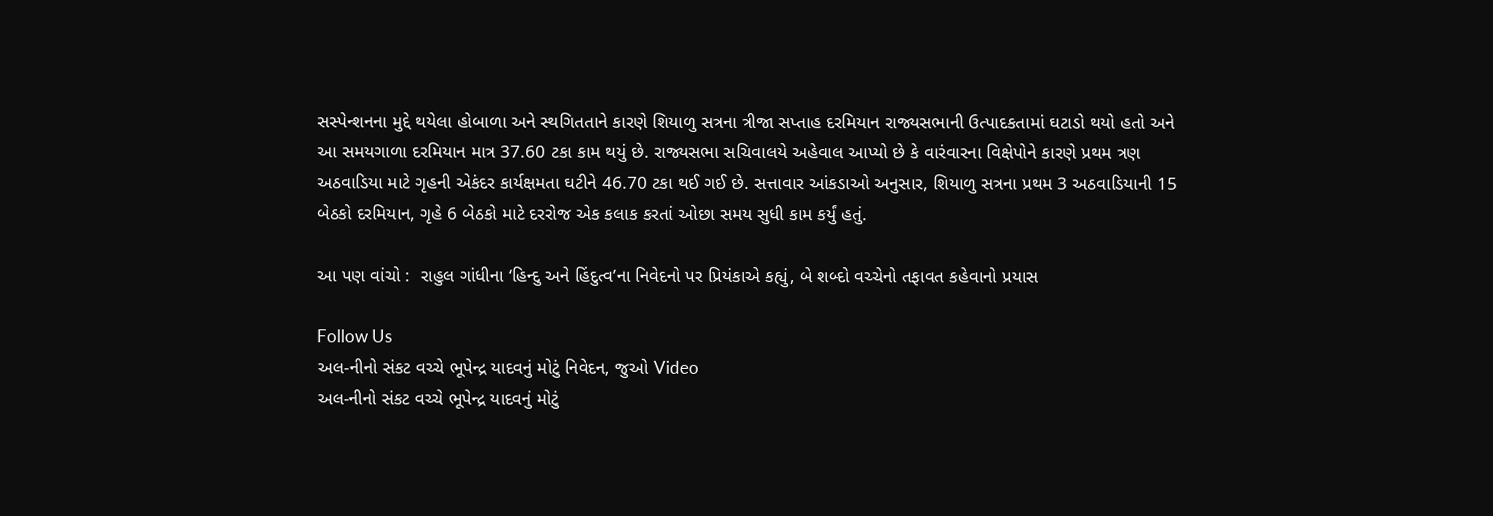સસ્પેન્શનના મુદ્દે થયેલા હોબાળા અને સ્થગિતતાને કારણે શિયાળુ સત્રના ત્રીજા સપ્તાહ દરમિયાન રાજ્યસભાની ઉત્પાદકતામાં ઘટાડો થયો હતો અને આ સમયગાળા દરમિયાન માત્ર 37.60 ટકા કામ થયું છે. રાજ્યસભા સચિવાલયે અહેવાલ આપ્યો છે કે વારંવારના વિક્ષેપોને કારણે પ્રથમ ત્રણ અઠવાડિયા માટે ગૃહની એકંદર કાર્યક્ષમતા ઘટીને 46.70 ટકા થઈ ગઈ છે. સત્તાવાર આંકડાઓ અનુસાર, શિયાળુ સત્રના પ્રથમ 3 અઠવાડિયાની 15 બેઠકો દરમિયાન, ગૃહે 6 બેઠકો માટે દરરોજ એક કલાક કરતાં ઓછા સમય સુધી કામ કર્યું હતું.

આ પણ વાંચો :  રાહુલ ગાંધીના ‘હિન્દુ અને હિંદુત્વ’ના નિવેદનો પર પ્રિયંકાએ કહ્યું, બે શબ્દો વચ્ચેનો તફાવત કહેવાનો પ્રયાસ

Follow Us
અલ-નીનો સંકટ વચ્ચે ભૂપેન્દ્ર યાદવનું મોટું નિવેદન, જુઓ Video
અલ-નીનો સંકટ વચ્ચે ભૂપેન્દ્ર યાદવનું મોટું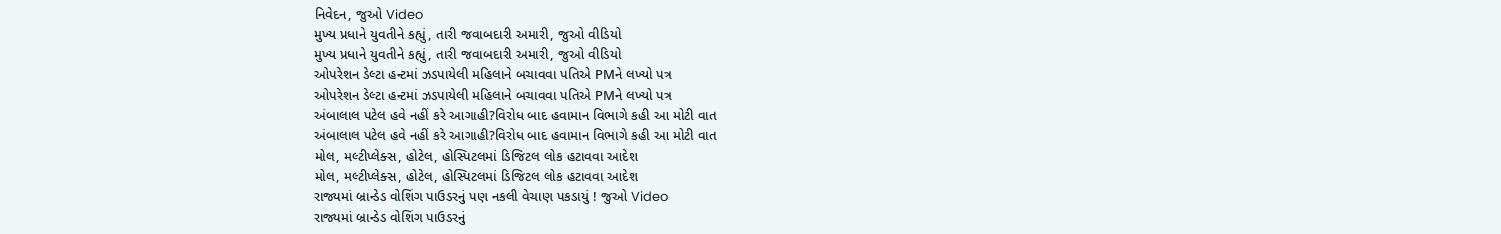નિવેદન, જુઓ Video
મુખ્ય પ્રધાને યુવતીને કહ્યું, તારી જવાબદારી અમારી, જુઓ વીડિયો
મુખ્ય પ્રધાને યુવતીને કહ્યું, તારી જવાબદારી અમારી, જુઓ વીડિયો
ઓપરેશન ડેલ્ટા હન્ટમાં ઝડપાયેલી મહિલાને બચાવવા પતિએ PMને લખ્યો પત્ર
ઓપરેશન ડેલ્ટા હન્ટમાં ઝડપાયેલી મહિલાને બચાવવા પતિએ PMને લખ્યો પત્ર
અંબાલાલ પટેલ હવે નહીં કરે આગાહી?વિરોધ બાદ હવામાન વિભાગે કહી આ મોટી વાત
અંબાલાલ પટેલ હવે નહીં કરે આગાહી?વિરોધ બાદ હવામાન વિભાગે કહી આ મોટી વાત
મોલ, મલ્ટીપ્લેક્સ, હોટેલ, હોસ્પિટલમાં ડિજિટલ લોક હટાવવા આદેશ
મોલ, મલ્ટીપ્લેક્સ, હોટેલ, હોસ્પિટલમાં ડિજિટલ લોક હટાવવા આદેશ
રાજ્યમાં બ્રાન્ડેડ વોશિંગ પાઉડરનું પણ નકલી વેચાણ પકડાયું ! જુઓ Video
રાજ્યમાં બ્રાન્ડેડ વોશિંગ પાઉડરનું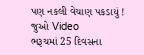પણ નકલી વેચાણ પકડાયું ! જુઓ Video
ભરૂચમાં 25 દિવસના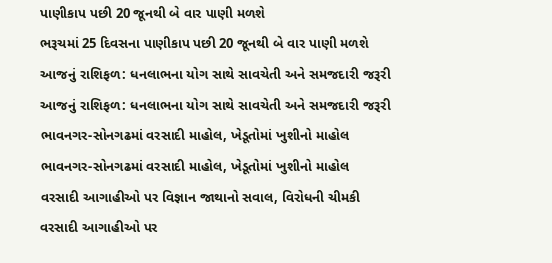પાણીકાપ પછી 20 જૂનથી બે વાર પાણી મળશે
ભરૂચમાં 25 દિવસના પાણીકાપ પછી 20 જૂનથી બે વાર પાણી મળશે
આજનું રાશિફળ: ધનલાભના યોગ સાથે સાવચેતી અને સમજદારી જરૂરી
આજનું રાશિફળ: ધનલાભના યોગ સાથે સાવચેતી અને સમજદારી જરૂરી
ભાવનગર-સોનગઢમાં વરસાદી માહોલ, ખેડૂતોમાં ખુશીનો માહોલ
ભાવનગર-સોનગઢમાં વરસાદી માહોલ, ખેડૂતોમાં ખુશીનો માહોલ
વરસાદી આગાહીઓ પર વિજ્ઞાન જાથાનો સવાલ, વિરોધની ચીમકી
વરસાદી આગાહીઓ પર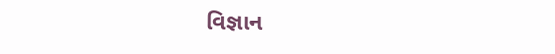વિજ્ઞાન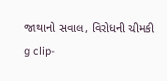જાથાનો સવાલ, વિરોધની ચીમકી
g clip-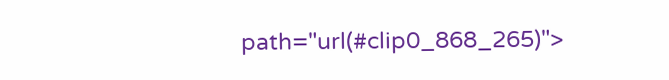path="url(#clip0_868_265)">